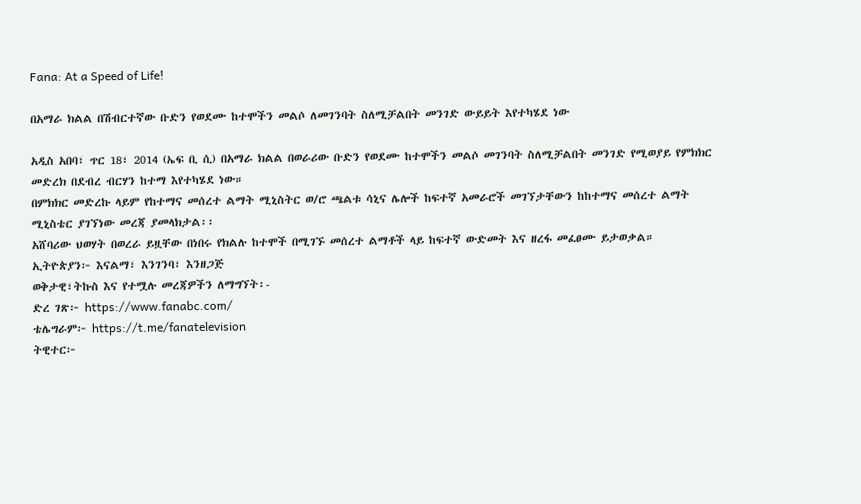Fana: At a Speed of Life!

በአማራ ክልል በሽብርተኛው ቡድን የወደሙ ከተሞችን መልሶ ለመገንባት ስለሚቻልበት መንገድ ውይይት እየተካሄደ ነው

አዲስ አበባ፣ ጥር 18፣ 2014 (ኤፍ ቢ ሲ) በአማራ ክልል በወራሪው ቡድን የወደሙ ከተሞችን መልሶ መገንባት ስለሚቻልበት መንገድ የሚወያይ የምክክር መድረክ በደብረ ብርሃን ከተማ እየተካሄደ ነው።
በምክክር መድረኩ ላይም የከተማና መሰረተ ልማት ሚኒስትር ወ/ሮ ጫልቱ ሳኒና ሌሎች ከፍተኛ አመራሮች መገኘታቸውን ከከተማና መሰረተ ልማት ሚኒስቴር ያገኘነው መረጃ ያመላክታል፡፡
አሸባሪው ህወሃት በወረራ ይዟቸው በነበሩ የክልሉ ከተሞች በሚገኙ መሰረተ ልማቶች ላይ ከፍተኛ ውድመት እና ዘረፋ መፈፀሙ ይታወቃል።
ኢትዮጵያን፦ እናልማ፣ እንገንባ፣ እንዘጋጅ
ወቅታዊ፣ትኩስ እና የተሟሉ መረጃዎችን ለማግኘት፡-
ድረ ገጽ፦ https://www.fanabc.com/
ቴሌግራም፦ https://t.me/fanatelevision
ትዊተር፦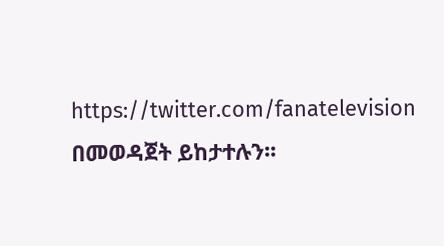https://twitter.com/fanatelevision በመወዳጀት ይከታተሉን፡፡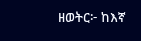ዘወትር፦ ከእኛ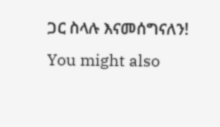ጋር ስላሉ እናመሰግናለን!
You might also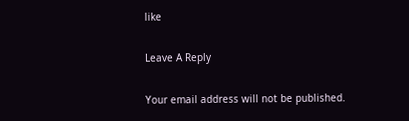like

Leave A Reply

Your email address will not be published.